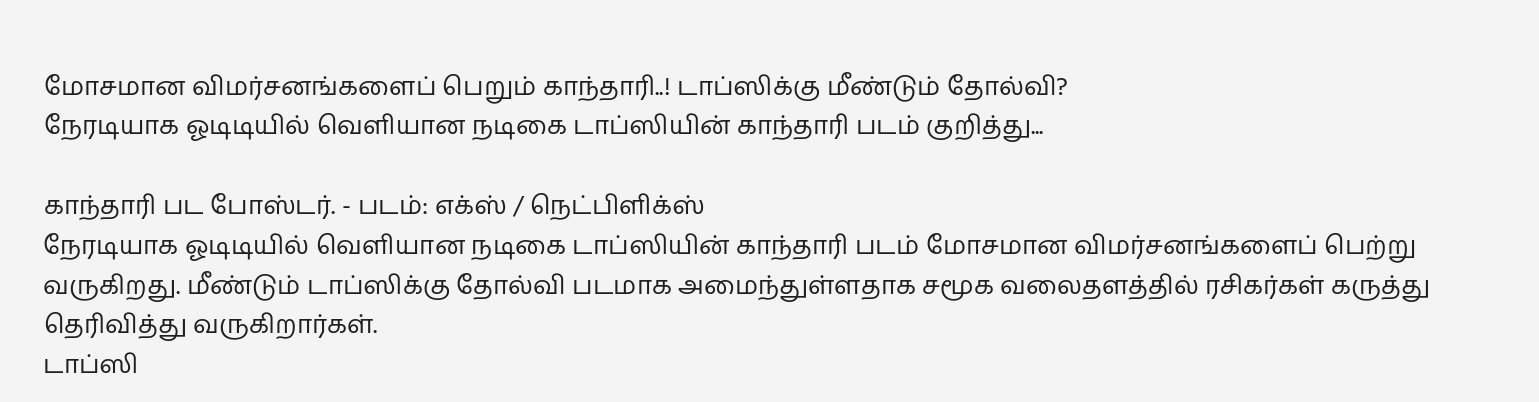மோசமான விமர்சனங்களைப் பெறும் காந்தாரி..! டாப்ஸிக்கு மீண்டும் தோல்வி?
நேரடியாக ஓடிடியில் வெளியான நடிகை டாப்ஸியின் காந்தாரி படம் குறித்து...

காந்தாரி பட போஸ்டர். - படம்: எக்ஸ் / நெட்பிளிக்ஸ்
நேரடியாக ஓடிடியில் வெளியான நடிகை டாப்ஸியின் காந்தாரி படம் மோசமான விமர்சனங்களைப் பெற்று வருகிறது. மீண்டும் டாப்ஸிக்கு தோல்வி படமாக அமைந்துள்ளதாக சமூக வலைதளத்தில் ரசிகர்கள் கருத்து தெரிவித்து வருகிறார்கள்.
டாப்ஸி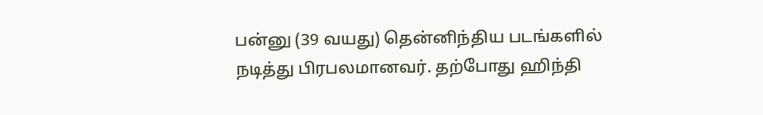பன்னு (39 வயது) தென்னிந்திய படங்களில் நடித்து பிரபலமானவர். தற்போது ஹிந்தி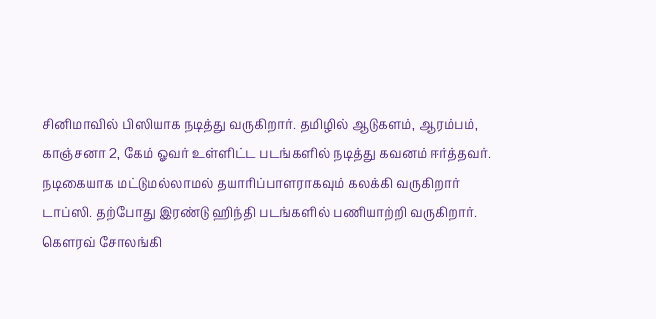சினிமாவில் பிஸியாக நடித்து வருகிறார். தமிழில் ஆடுகளம், ஆரம்பம், காஞ்சனா 2, கேம் ஓவர் உள்ளிட்ட படங்களில் நடித்து கவனம் ஈர்த்தவர்.
நடிகையாக மட்டுமல்லாமல் தயாரிப்பாளராகவும் கலக்கி வருகிறார் டாப்ஸி. தற்போது இரண்டு ஹிந்தி படங்களில் பணியாற்றி வருகிறார்.
கௌரவ் சோலங்கி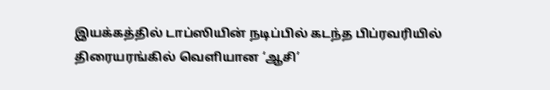இயக்கத்தில் டாப்ஸியின் நடிப்பில் கடந்த பிப்ரவரியில் திரையரங்கில் வெளியான ‘ஆசி’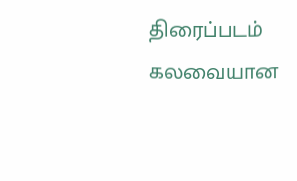திரைப்படம் கலவையான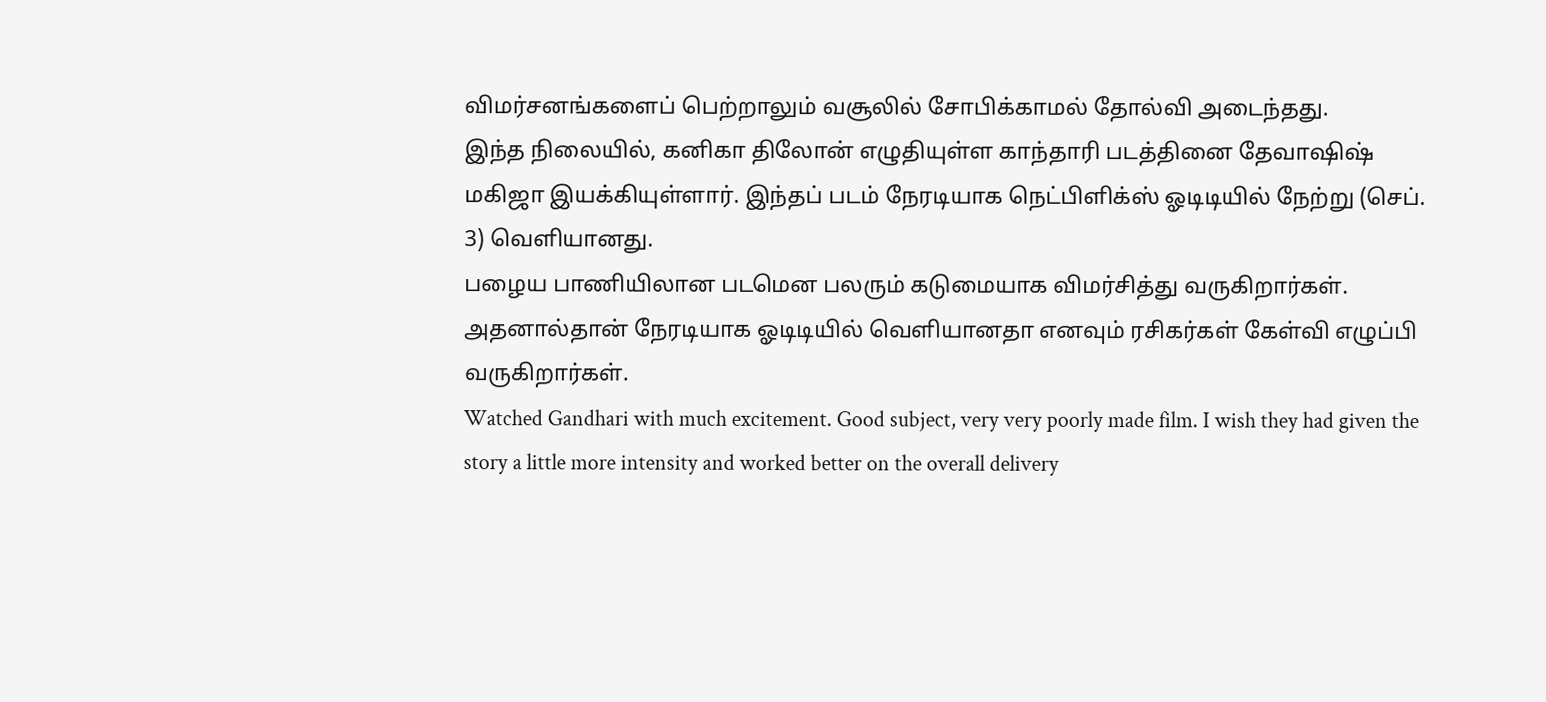விமர்சனங்களைப் பெற்றாலும் வசூலில் சோபிக்காமல் தோல்வி அடைந்தது.
இந்த நிலையில், கனிகா திலோன் எழுதியுள்ள காந்தாரி படத்தினை தேவாஷிஷ் மகிஜா இயக்கியுள்ளார். இந்தப் படம் நேரடியாக நெட்பிளிக்ஸ் ஓடிடியில் நேற்று (செப். 3) வெளியானது.
பழைய பாணியிலான படமென பலரும் கடுமையாக விமர்சித்து வருகிறார்கள். அதனால்தான் நேரடியாக ஓடிடியில் வெளியானதா எனவும் ரசிகர்கள் கேள்வி எழுப்பி வருகிறார்கள்.
Watched Gandhari with much excitement. Good subject, very very poorly made film. I wish they had given the story a little more intensity and worked better on the overall delivery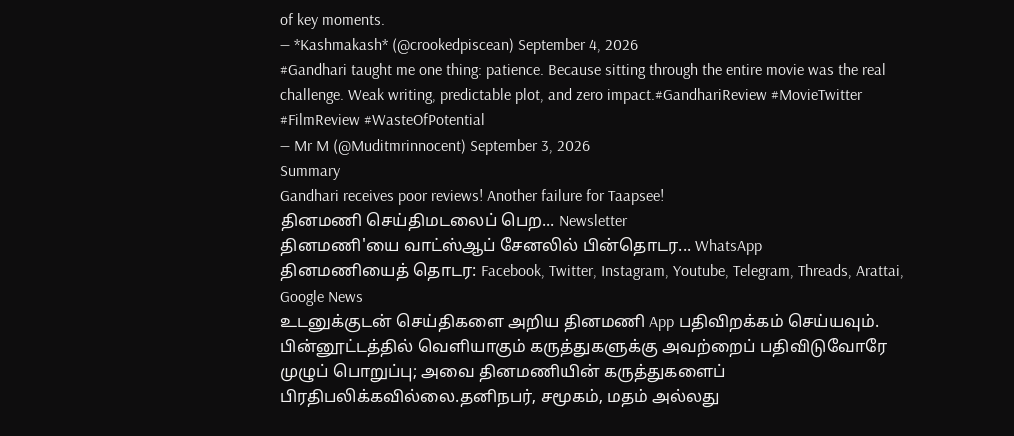of key moments.
— *Kashmakash* (@crookedpiscean) September 4, 2026
#Gandhari taught me one thing: patience. Because sitting through the entire movie was the real challenge. Weak writing, predictable plot, and zero impact.#GandhariReview #MovieTwitter #FilmReview #WasteOfPotential
— Mr M (@Muditmrinnocent) September 3, 2026
Summary
Gandhari receives poor reviews! Another failure for Taapsee!
தினமணி செய்திமடலைப் பெற... Newsletter
தினமணி'யை வாட்ஸ்ஆப் சேனலில் பின்தொடர... WhatsApp
தினமணியைத் தொடர: Facebook, Twitter, Instagram, Youtube, Telegram, Threads, Arattai, Google News
உடனுக்குடன் செய்திகளை அறிய தினமணி App பதிவிறக்கம் செய்யவும்.
பின்னூட்டத்தில் வெளியாகும் கருத்துகளுக்கு அவற்றைப் பதிவிடுவோரே முழுப் பொறுப்பு; அவை தினமணியின் கருத்துகளைப் பிரதிபலிக்கவில்லை.தனிநபர், சமூகம், மதம் அல்லது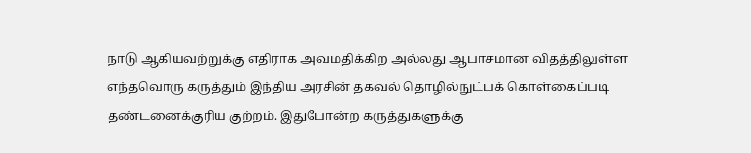நாடு ஆகியவற்றுக்கு எதிராக அவமதிக்கிற அல்லது ஆபாசமான விதத்திலுள்ள எந்தவொரு கருத்தும் இந்திய அரசின் தகவல் தொழில்நுட்பக் கொள்கைப்படி தண்டனைக்குரிய குற்றம். இதுபோன்ற கருத்துகளுக்கு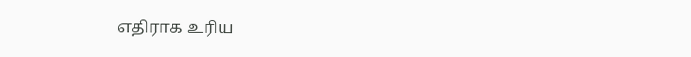எதிராக உரிய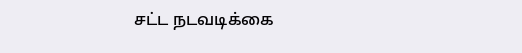சட்ட நடவடிக்கை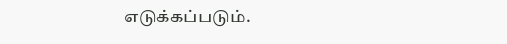எடுக்கப்படும்.